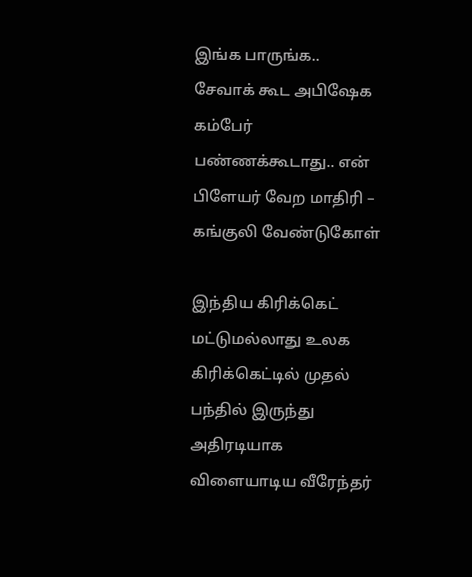இங்க பாருங்க.. சேவாக் கூட அபிஷேக கம்பேர் பண்ணக்கூடாது.. என் பிளேயர் வேற மாதிரி – கங்குலி வேண்டுகோள்

இந்திய கிரிக்கெட் மட்டுமல்லாது உலக கிரிக்கெட்டில் முதல் பந்தில் இருந்து அதிரடியாக விளையாடிய வீரேந்தர்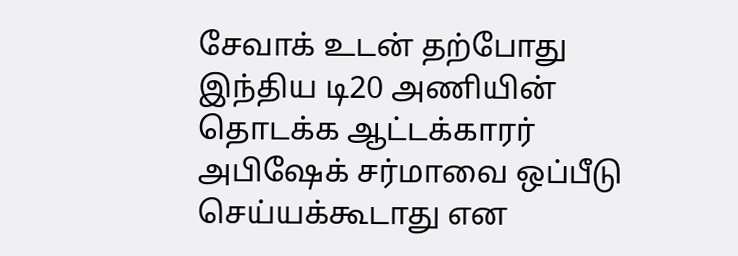சேவாக் உடன் தற்போது இந்திய டி20 அணியின் தொடக்க ஆட்டக்காரர் அபிஷேக் சர்மாவை ஒப்பீடு செய்யக்கூடாது என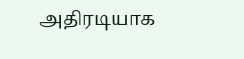அதிரடியாக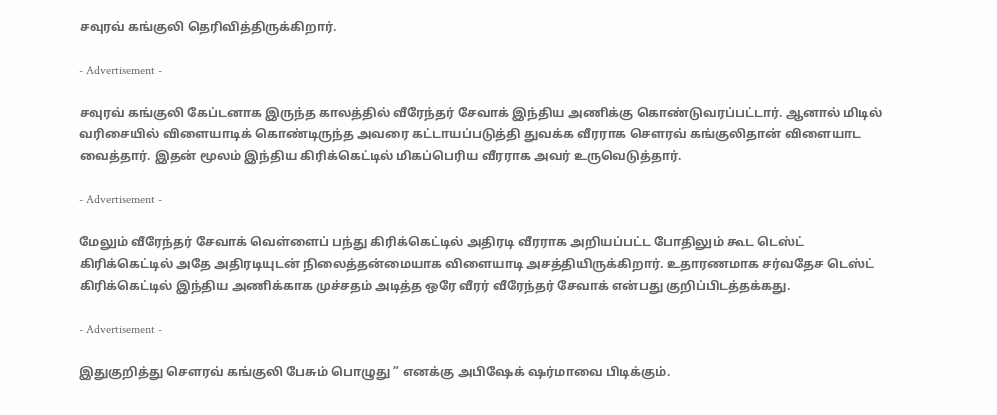சவுரவ் கங்குலி தெரிவித்திருக்கிறார்.

- Advertisement -

சவுரவ் கங்குலி கேப்டனாக இருந்த காலத்தில் வீரேந்தர் சேவாக் இந்திய அணிக்கு கொண்டுவரப்பட்டார். ஆனால் மிடில் வரிசையில் விளையாடிக் கொண்டிருந்த அவரை கட்டாயப்படுத்தி துவக்க வீரராக சௌரவ் கங்குலிதான் விளையாட வைத்தார். இதன் மூலம் இந்திய கிரிக்கெட்டில் மிகப்பெரிய வீரராக அவர் உருவெடுத்தார்.

- Advertisement -

மேலும் வீரேந்தர் சேவாக் வெள்ளைப் பந்து கிரிக்கெட்டில் அதிரடி வீரராக அறியப்பட்ட போதிலும் கூட டெஸ்ட் கிரிக்கெட்டில் அதே அதிரடியுடன் நிலைத்தன்மையாக விளையாடி அசத்தியிருக்கிறார். உதாரணமாக சர்வதேச டெஸ்ட் கிரிக்கெட்டில் இந்திய அணிக்காக முச்சதம் அடித்த ஒரே வீரர் வீரேந்தர் சேவாக் என்பது குறிப்பிடத்தக்கது.

- Advertisement -

இதுகுறித்து சௌரவ் கங்குலி பேசும் பொழுது ” எனக்கு அபிஷேக் ஷர்மாவை பிடிக்கும்.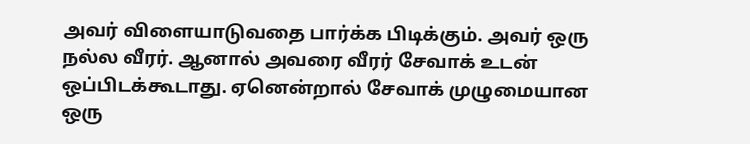அவர் விளையாடுவதை பார்க்க பிடிக்கும். அவர் ஒரு நல்ல வீரர். ஆனால் அவரை வீரர் சேவாக் உடன் ஒப்பிடக்கூடாது. ஏனென்றால் சேவாக் முழுமையான ஒரு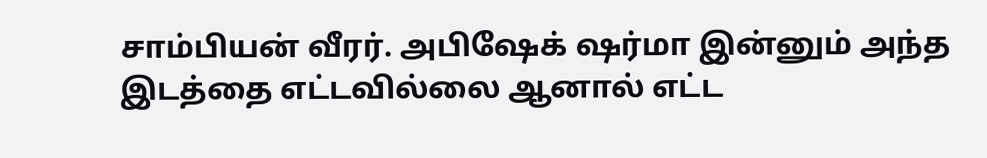சாம்பியன் வீரர். அபிஷேக் ஷர்மா இன்னும் அந்த இடத்தை எட்டவில்லை ஆனால் எட்ட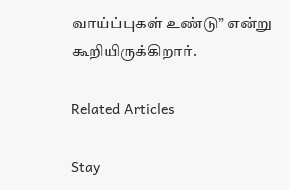வாய்ப்புகள் உண்டு” என்று கூறியிருக்கிறார்.

Related Articles

Stay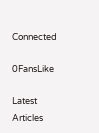Connected

0FansLike

Latest Articles